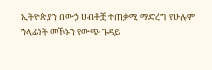ኢትዮጵያን በውኃ ሀብቶቿ ተጠቃሚ ማድረግ የሁሉም ኀላፊነት መኾኑን የውጭ ጉዳይ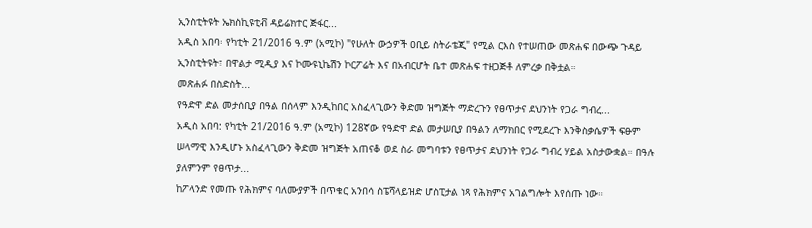ኢንስቲትዩት ኤክስኪዩቲቭ ዳይሬክተር ጅፋር...
አዲስ አበባ፡ የካቲት 21/2016 ዓ.ም (አሚኮ) "የሁለት ውኃዎች ዐቢይ ስትራቴጂ" የሚል ርእስ የተሠጠው መጽሐፍ በውጭ ጉዳይ ኢንስቲትዩት፣ በዋልታ ሚዲያ እና ኮሙዩኒኬሽን ኮርፖሬት እና በአብርሆት ቤተ መጽሐፍ ተዘጋጅቶ ለምረቃ በቅቷል።
መጽሐፉ በስድስት...
የዓድዋ ድል መታሰቢያ በዓል በሰላም እንዲከበር አስፈላጊውን ቅድመ ዝግጅት ማድረጉን የፀጥታና ደህንነት የጋራ ግብረ...
አዲስ አበባ: የካቲት 21/2016 ዓ.ም (አሚኮ) 128ኛው የዓድዋ ድል መታሠቢያ በዓልን ለማክበር የሚደረጉ እንቅስቃሴዎች ፍፁም ሠላማዊ እንዲሆኑ አስፈላጊውን ቅድመ ዝግጅት አጠናቆ ወደ ስራ መግባቱን የፀጥታና ደህንነት የጋራ ግብረ ሃይል አስታውቋል። በዓሉ ያለምንም የፀጥታ...
ከፖላንድ የመጡ የሕክምና ባለሙያዎች በጥቁር አንበሳ ስፔሻላይዝድ ሆስፒታል ነጻ የሕክምና አገልግሎት እየሰጡ ነው።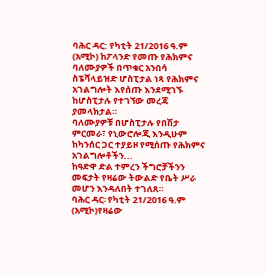ባሕር ዳር: የካቲት 21/2016 ዓ.ም (አሚኮ) ከፖላንድ የመጡ የሕክምና ባለሙያዎች በጥቁር አንበሳ ስፔሻላይዝድ ሆስፒታል ነጻ የሕክምና አገልግሎት እየሰጡ እንደሚገኙ ከሆስፒታሉ የተገኘው መረጃ ያመላክታል።
ባለሙያዎቹ በሆስፒታሉ የበሽታ ምርመራ፣ የኒውሮሎጂ እንዲሁም ከካንሰር ጋር ተያይዞ የሚሰጡ የሕክምና አገልግሎቶችን...
ከዓድዋ ድል ተምረን ችግሮቻችንን መፍታት የዛሬው ትውልድ የቤት ሥራ መሆን እንዳለበት ተገለጸ።
ባሕር ዳር፡ የካቲት 21/2016 ዓ.ም (አሚኮ)የዛሬው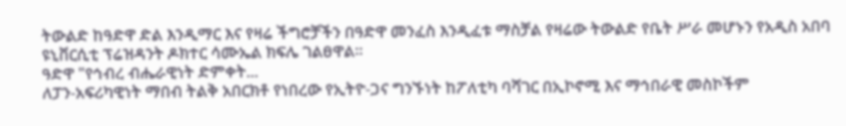ትውልድ ከዓድዋ ድል እንዲማር እና የዛሬ ችግሮቻችን በዓድዋ መንፈስ እንዲፈቱ ማስቻል የዛሬው ትውልድ የቤት ሥራ መሆኑን የአዲስ አበባ ዩኒቨርሲቲ ፕሬዝዳንት ዶክተር ሳሙኤል ክፍሌ ገልፀዋል።
ዓድዋ "የኅብረ ብሔራዊነት ድምቀት...
ለፓን-አፍሪካዊነት ማበብ ትልቅ አበርክቶ የነበረው የኢትዮ-ጋና ግንኙነት ከፖለቲካ ባሻገር በኢኮኖሚ እና ማኅበራዊ መስኮችም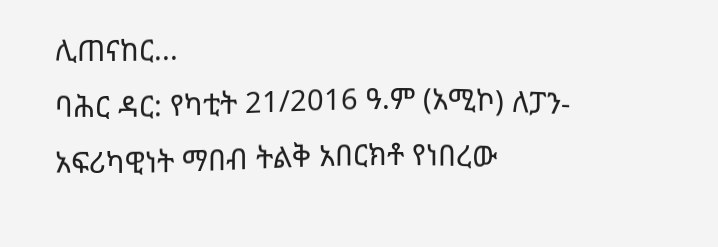ሊጠናከር...
ባሕር ዳር: የካቲት 21/2016 ዓ.ም (አሚኮ) ለፓን-አፍሪካዊነት ማበብ ትልቅ አበርክቶ የነበረው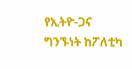የኢትዮ-ጋና ግንኙነት ከፖለቲካ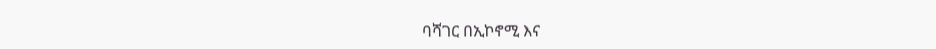ባሻገር በኢኮኖሚ እና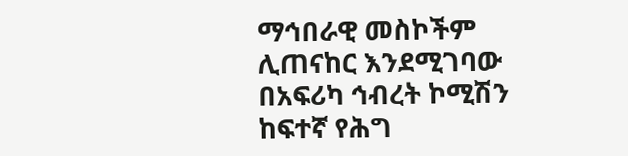ማኅበራዊ መስኮችም ሊጠናከር እንደሚገባው በአፍሪካ ኅብረት ኮሚሽን ከፍተኛ የሕግ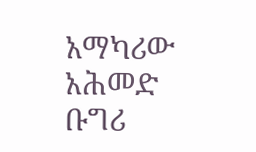አማካሪው አሕመድ ቡግሪ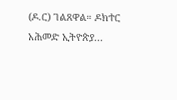(ዶ.ር) ገልጸዋል። ዶክተር አሕመድ ኢትዮጵያ...